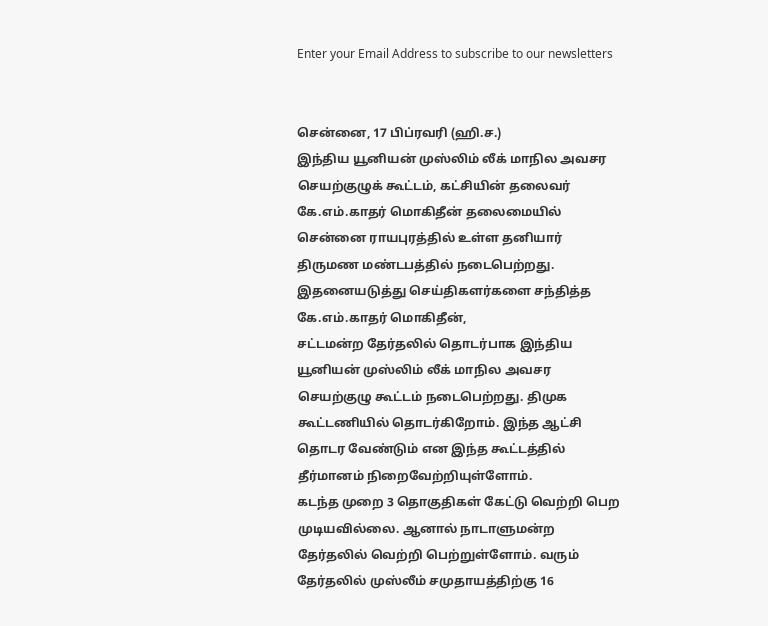Enter your Email Address to subscribe to our newsletters


சென்னை, 17 பிப்ரவரி (ஹி.ச.)
இந்திய யூனியன் முஸ்லிம் லீக் மாநில அவசர செயற்குழுக் கூட்டம், கட்சியின் தலைவர் கே.எம்.காதர் மொகிதீன் தலைமையில் சென்னை ராயபுரத்தில் உள்ள தனியார் திருமண மண்டபத்தில் நடைபெற்றது.
இதனையடுத்து செய்திகளர்களை சந்தித்த கே.எம்.காதர் மொகிதீன்,
சட்டமன்ற தேர்தலில் தொடர்பாக இந்திய யூனியன் முஸ்லிம் லீக் மாநில அவசர செயற்குழு கூட்டம் நடைபெற்றது. திமுக கூட்டணியில் தொடர்கிறோம். இந்த ஆட்சி தொடர வேண்டும் என இந்த கூட்டத்தில் தீர்மானம் நிறைவேற்றியுள்ளோம்.
கடந்த முறை 3 தொகுதிகள் கேட்டு வெற்றி பெற முடியவில்லை. ஆனால் நாடாளுமன்ற தேர்தலில் வெற்றி பெற்றுள்ளோம். வரும் தேர்தலில் முஸ்லீம் சமுதாயத்திற்கு 16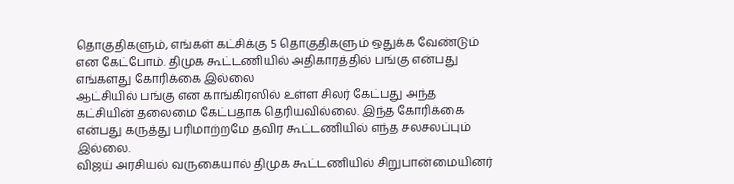தொகுதிகளும், எங்கள் கட்சிக்கு 5 தொகுதிகளும் ஒதுக்க வேண்டும் என கேட்போம். திமுக கூட்டணியில் அதிகாரத்தில் பங்கு என்பது எங்களது கோரிக்கை இல்லை
ஆட்சியில் பங்கு என காங்கிரஸில் உள்ள சிலர் கேட்பது அந்த கட்சியின் தலைமை கேட்பதாக தெரியவில்லை. இந்த கோரிக்கை என்பது கருத்து பரிமாற்றமே தவிர கூட்டணியில் எந்த சலசலப்பும் இல்லை.
விஜய் அரசியல் வருகையால் திமுக கூட்டணியில் சிறுபான்மையினர்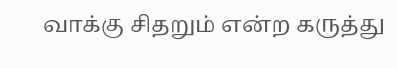வாக்கு சிதறும் என்ற கருத்து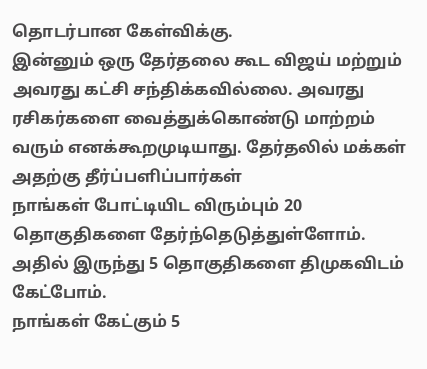தொடர்பான கேள்விக்கு.
இன்னும் ஒரு தேர்தலை கூட விஜய் மற்றும் அவரது கட்சி சந்திக்கவில்லை. அவரது ரசிகர்களை வைத்துக்கொண்டு மாற்றம் வரும் எனக்கூறமுடியாது. தேர்தலில் மக்கள் அதற்கு தீர்ப்பளிப்பார்கள்
நாங்கள் போட்டியிட விரும்பும் 20 தொகுதிகளை தேர்ந்தெடுத்துள்ளோம். அதில் இருந்து 5 தொகுதிகளை திமுகவிடம் கேட்போம்.
நாங்கள் கேட்கும் 5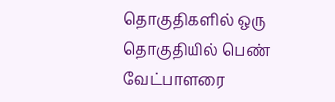தொகுதிகளில் ஒரு தொகுதியில் பெண் வேட்பாளரை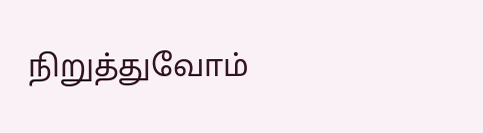நிறுத்துவோம்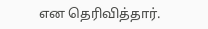என தெரிவித்தார்.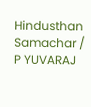Hindusthan Samachar / P YUVARAJ